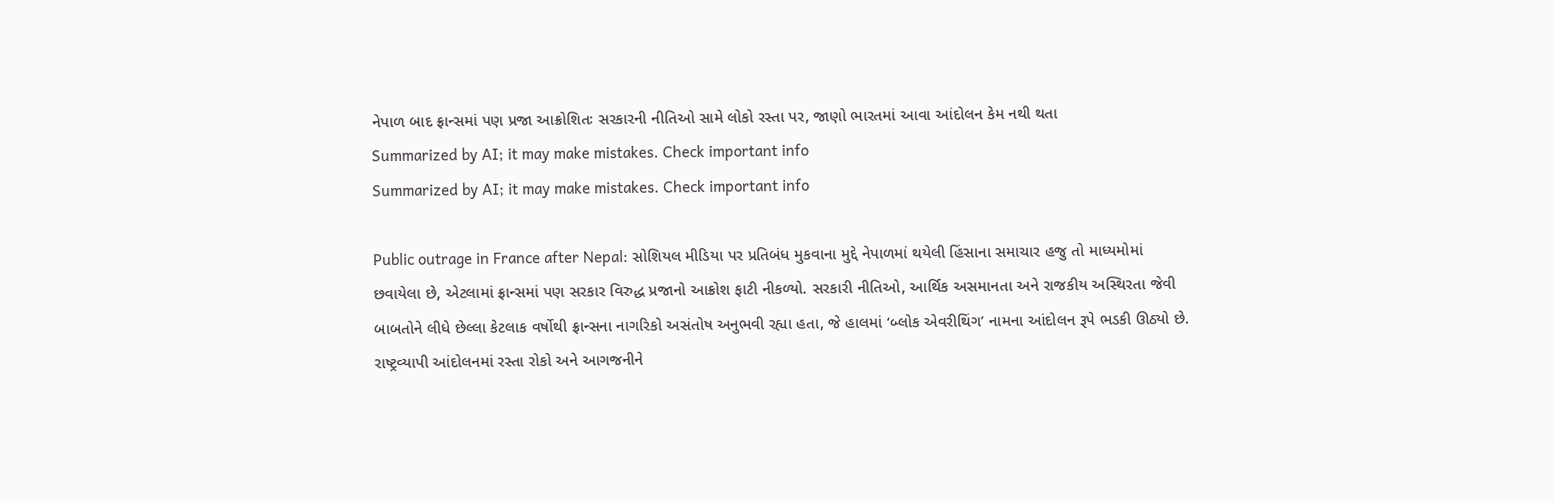નેપાળ બાદ ફ્રાન્સમાં પણ પ્રજા આક્રોશિતઃ સરકારની નીતિઓ સામે લોકો રસ્તા પર, જાણો ભારતમાં આવા આંદોલન કેમ નથી થતા
Summarized by AI; it may make mistakes. Check important info
Summarized by AI; it may make mistakes. Check important info

Public outrage in France after Nepal: સોશિયલ મીડિયા પર પ્રતિબંધ મુકવાના મુદ્દે નેપાળમાં થયેલી હિંસાના સમાચાર હજુ તો માધ્યમોમાં છવાયેલા છે, એટલામાં ફ્રાન્સમાં પણ સરકાર વિરુદ્ધ પ્રજાનો આક્રોશ ફાટી નીકળ્યો. સરકારી નીતિઓ, આર્થિક અસમાનતા અને રાજકીય અસ્થિરતા જેવી બાબતોને લીધે છેલ્લા કેટલાક વર્ષોથી ફ્રાન્સના નાગરિકો અસંતોષ અનુભવી રહ્યા હતા, જે હાલમાં ‘બ્લોક એવરીથિંગ’ નામના આંદોલન રૂપે ભડકી ઊઠ્યો છે. રાષ્ટ્રવ્યાપી આંદોલનમાં રસ્તા રોકો અને આગજનીને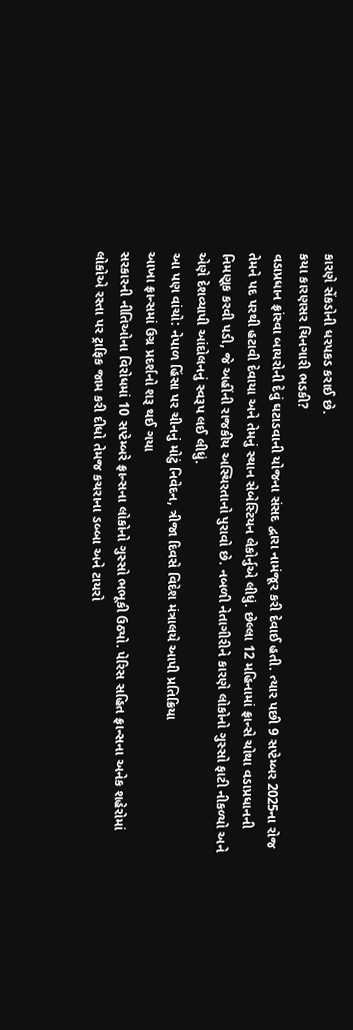કારણે સેંકડોની ધરપકડ કરાઈ છે.
કયા કારણસર ચિનગારી ભડકી?
વડાપ્રધાન ફ્રાંસ્વા બાયરોની દેવું ઘટાડવાની યોજના સંસદ દ્વારા નામંજૂર કરી દેવાઈ હતી. ત્યાર પછી 9 સપ્ટેમ્બર 2025ના રોજ તેમને પદ પરથી હટાવી દેવાયા અને તેમનું સ્થાન સેબેસ્ટિયન લેકોર્નુએ લીધું. છેલ્લા 12 મહિનામાં ફ્રાન્સે ચોથા વડાપ્રધાનની નિમણૂક કરવી પડી, જે અહીંની રાજકીય અસ્થિરતાનો પુરાવો છે. નબળી નેતાગીરીને કારણે લોકોનો ગુસ્સો ફાટી નીકળ્યો અને એણે દેશવ્યાપી આંદોલનનું સ્વરૂપ લઈ લીધું.
આ પણ વાંચો: નેપાળ હિંસા પર ચીનનું મોટું નિવેદન, ત્રીજા દિવસે વિદેશ મંત્રાલયે આપી પ્રતિક્રિયા
આખા ફ્રાન્સમાં ઉગ્ર પ્રદર્શનો શરૂ થઈ ગયા
સરકારની નીતિઓના વિરોધમાં 10 સપ્ટેમ્બરે ફ્રાન્સના લોકોનો ગુસ્સો ભભૂકી ઉઠ્યો. પેરિસ સહિત ફ્રાન્સના અનેક શહેરોમાં લોકોએ રસ્તા પર ટ્રાફિક જામ કરી દીધો તેમજ કચરાના ડબ્બા અને ટાયરો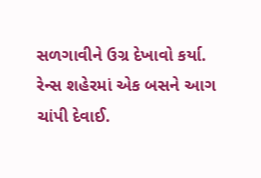સળગાવીને ઉગ્ર દેખાવો કર્યા. રેન્સ શહેરમાં એક બસને આગ ચાંપી દેવાઈ.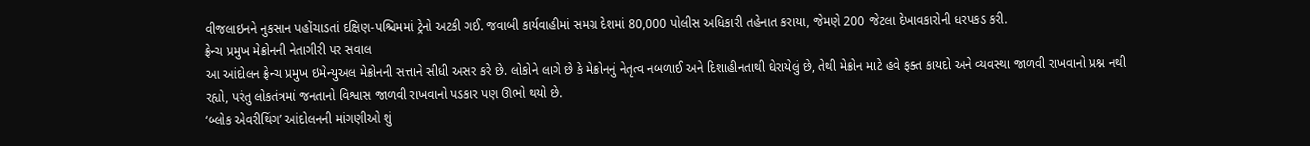વીજલાઇનને નુકસાન પહોંચાડતાં દક્ષિણ-પશ્ચિમમાં ટ્રેનો અટકી ગઈ. જવાબી કાર્યવાહીમાં સમગ્ર દેશમાં 80,000 પોલીસ અધિકારી તહેનાત કરાયા, જેમણે 200 જેટલા દેખાવકારોની ધરપકડ કરી.
ફ્રેન્ચ પ્રમુખ મેક્રોનની નેતાગીરી પર સવાલ
આ આંદોલન ફ્રેન્ચ પ્રમુખ ઇમેન્યુઅલ મેક્રોનની સત્તાને સીધી અસર કરે છે. લોકોને લાગે છે કે મેક્રોનનું નેતૃત્વ નબળાઈ અને દિશાહીનતાથી ઘેરાયેલું છે, તેથી મેક્રોન માટે હવે ફક્ત કાયદો અને વ્યવસ્થા જાળવી રાખવાનો પ્રશ્ન નથી રહ્યો, પરંતુ લોકતંત્રમાં જનતાનો વિશ્વાસ જાળવી રાખવાનો પડકાર પણ ઊભો થયો છે.
‘બ્લોક એવરીથિંગ’ આંદોલનની માંગણીઓ શું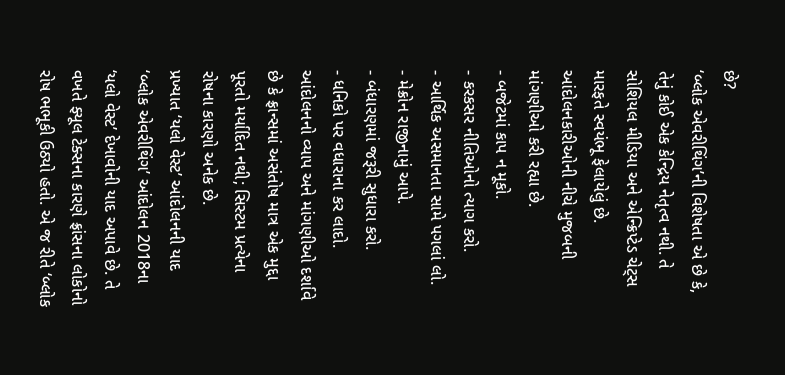છે?
‘બ્લોક એવરીથિંગ’ની વિશેષતા એ છે કે, તેનું કોઈ એક કેન્દ્રિય નેતૃત્વ નથી. તે સોશિયલ મીડિયા અને એન્ક્રિપ્ટેડ ચેટ્સ મારફતે સ્વયંભૂ ફેલાયેલું છે. આંદોલનકારીઓની નીચે મુજબની માંગણીઓ કરી રહ્યા છે.
- બજેટમાં કાપ ન મૂકો.
- કરકસર નીતિઓનો ત્યાગ કરો.
- આર્થિક અસમાનતા સામે પગલાં લો.
- મેક્રોન રાજીનામું આપે.
- બંધારણમાં જરૂરી સુધારા કરો.
- ધનિકો પર વધારાના કર લાદો.
આંદોલનનો વ્યાપ અને માંગણીઓ દર્શાવે છે કે ફ્રાન્સમાં અસંતોષ માત્ર એક મુદ્દા પૂરતો મર્યાદિત નથી; સિસ્ટમ પ્રત્યેના રોષના કારણો અનેક છે.
પ્રખ્યાત ‘યલો વેસ્ટ’ આંદોલનની યાદ
‘બ્લોક એવરીથિંગ’ આંદોલન 2018ના ‘યલો વેસ્ટ’ દેખાવોની યાદ અપાવે છે. તે વખતે ફ્યૂલ ટેક્સના કારણે ફ્રાંસના લોકોનો રોષ ભભૂકી ઉઠ્યો હતો. એ જ રીતે ‘બ્લોક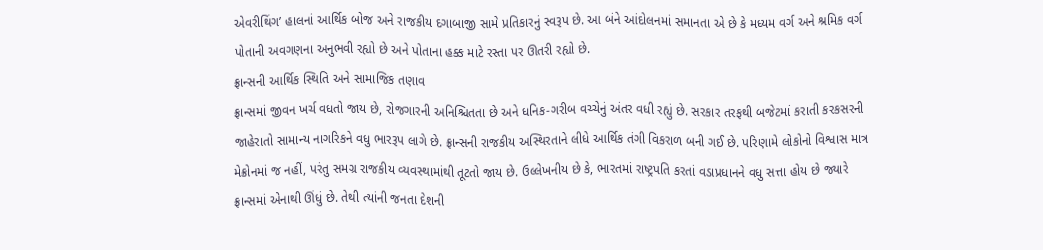એવરીથિંગ’ હાલનાં આર્થિક બોજ અને રાજકીય દગાબાજી સામે પ્રતિકારનું સ્વરૂપ છે. આ બંને આંદોલનમાં સમાનતા એ છે કે મધ્યમ વર્ગ અને શ્રમિક વર્ગ પોતાની અવગણના અનુભવી રહ્યો છે અને પોતાના હક્ક માટે રસ્તા પર ઊતરી રહ્યો છે.
ફ્રાન્સની આર્થિક સ્થિતિ અને સામાજિક તણાવ
ફ્રાન્સમાં જીવન ખર્ચ વધતો જાય છે, રોજગારની અનિશ્ચિતતા છે અને ધનિક-ગરીબ વચ્ચેનું અંતર વધી રહ્યું છે. સરકાર તરફથી બજેટમાં કરાતી કરકસરની જાહેરાતો સામાન્ય નાગરિકને વધુ ભારરૂપ લાગે છે. ફ્રાન્સની રાજકીય અસ્થિરતાને લીધે આર્થિક તંગી વિકરાળ બની ગઈ છે. પરિણામે લોકોનો વિશ્વાસ માત્ર મેક્રોનમાં જ નહીં, પરંતુ સમગ્ર રાજકીય વ્યવસ્થામાંથી તૂટતો જાય છે. ઉલ્લેખનીય છે કે, ભારતમાં રાષ્ટ્રપતિ કરતાં વડાપ્રધાનને વધુ સત્તા હોય છે જ્યારે ફ્રાન્સમાં એનાથી ઊંધું છે. તેથી ત્યાંની જનતા દેશની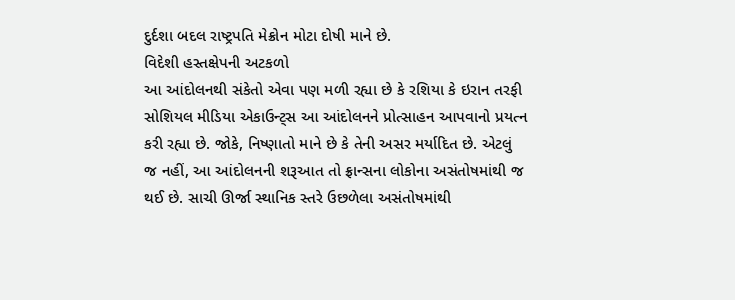દુર્દશા બદલ રાષ્ટ્રપતિ મેક્રોન મોટા દોષી માને છે.
વિદેશી હસ્તક્ષેપની અટકળો
આ આંદોલનથી સંકેતો એવા પણ મળી રહ્યા છે કે રશિયા કે ઇરાન તરફી સોશિયલ મીડિયા એકાઉન્ટ્સ આ આંદોલનને પ્રોત્સાહન આપવાનો પ્રયત્ન કરી રહ્યા છે. જોકે, નિષ્ણાતો માને છે કે તેની અસર મર્યાદિત છે. એટલું જ નહીં, આ આંદોલનની શરૂઆત તો ફ્રાન્સના લોકોના અસંતોષમાંથી જ થઈ છે. સાચી ઊર્જા સ્થાનિક સ્તરે ઉછળેલા અસંતોષમાંથી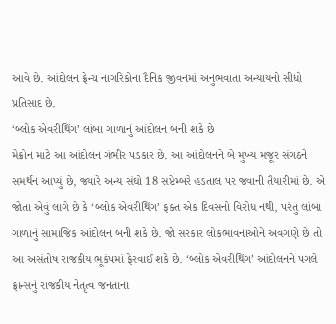આવે છે. આંદોલન ફ્રેન્ચ નાગરિકોના દૈનિક જીવનમાં અનુભવાતા અન્યાયનો સીધો પ્રતિસાદ છે.
‘બ્લોક એવરીથિંગ’ લાંબા ગાળાનું આંદોલન બની શકે છે
મેક્રોન માટે આ આંદોલન ગંભીર પડકાર છે. આ આંદોલનને બે મુખ્ય મજૂર સંગઠને સમર્થન આપ્યું છે, જ્યારે અન્ય સંઘો 18 સપ્ટેમ્બરે હડતાલ પર જવાની તૈયારીમાં છે. એ જોતા એવું લાગે છે કે ‘બ્લોક એવરીથિંગ’ ફક્ત એક દિવસનો વિરોધ નથી, પરંતુ લાંબા ગાળાનું સામાજિક આંદોલન બની શકે છે. જો સરકાર લોકભાવનાઓને અવગણે છે તો આ અસંતોષ રાજકીય ભૂકંપમાં ફેરવાઈ શકે છે. ‘બ્લોક એવરીથિંગ’ આંદોલનને પગલે ફ્રાન્સનું રાજકીય નેતૃત્વ જનતાના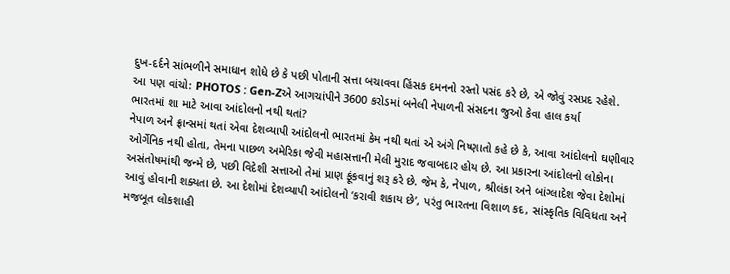દુખ-દર્દને સાંભળીને સમાધાન શોધે છે કે પછી પોતાની સત્તા બચાવવા હિંસક દમનનો રસ્તો પસંદ કરે છે, એ જોવું રસપ્રદ રહેશે.
આ પણ વાંચો: PHOTOS : Gen-Zએ આગચાંપીને 3600 કરોડમાં બનેલી નેપાળની સંસદના જુઓ કેવા હાલ કર્યા
ભારતમાં શા માટે આવા આંદોલનો નથી થતાં?
નેપાળ અને ફ્રાન્સમાં થતાં એવા દેશવ્યાપી આંદોલનો ભારતમાં કેમ નથી થતાં એ અંગે નિષ્ણાતો કહે છે કે, આવા આંદોલનો ઘણીવાર ઓર્ગેનિક નથી હોતા, તેમના પાછળ અમેરિકા જેવી મહાસત્તાની મેલી મુરાદ જવાબદાર હોય છે. આ પ્રકારના આંદોલનો લોકોના અસંતોષમાંથી જન્મે છે, પછી વિદેશી સત્તાઓ તેમાં પ્રાણ ફૂંકવાનું શરૂ કરે છે. જેમ કે, નેપાળ, શ્રીલંકા અને બાંગ્લાદેશ જેવા દેશોમાં આવું હોવાની શક્યતા છે. આ દેશોમાં દેશવ્યાપી આંદોલનો ‘કરાવી શકાય છે’, પરંતુ ભારતના વિશાળ કદ, સાંસ્કૃતિક વિવિધતા અને મજબૂત લોકશાહી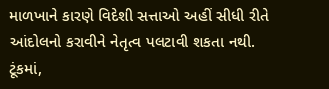માળખાને કારણે વિદેશી સત્તાઓ અહીં સીધી રીતે આંદોલનો કરાવીને નેતૃત્વ પલટાવી શકતા નથી. ટૂંકમાં,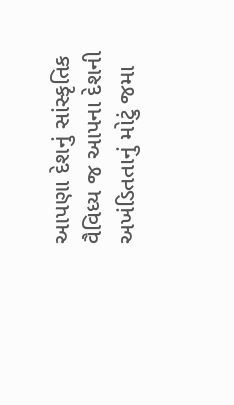આપણા દેશનું સાંસ્કૃતિક વૈવિધ્ય જ આપના દેશની અખંડિતતાનું મોટું જમા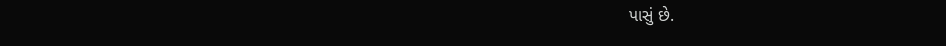પાસું છે.